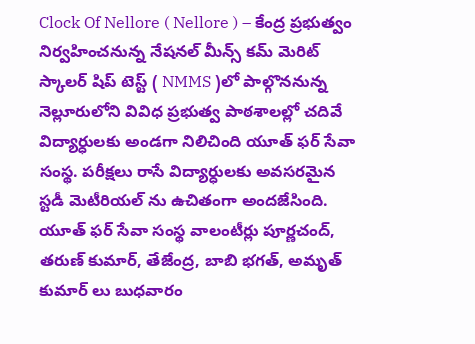Clock Of Nellore ( Nellore ) – కేంద్ర ప్రభుత్వం నిర్వహించనున్న నేషనల్ మీన్స్ కమ్ మెరిట్ స్కాలర్ షిప్ టెస్ట్ ( NMMS )లో పాల్గొననున్న నెల్లూరులోని వివిధ ప్రభుత్వ పాఠశాలల్లో చదివే విద్యార్ధులకు అండగా నిలిచింది యూత్ ఫర్ సేవా సంస్థ. పరీక్షలు రాసే విద్యార్ధులకు అవసరమైన స్టడీ మెటీరియల్ ను ఉచితంగా అందజేసింది. యూత్ ఫర్ సేవా సంస్థ వాలంటీర్లు పూర్ణచంద్, తరుణ్ కుమార్, తేజేంద్ర, బాబి భగత్, అమృత్ కుమార్ లు బుధవారం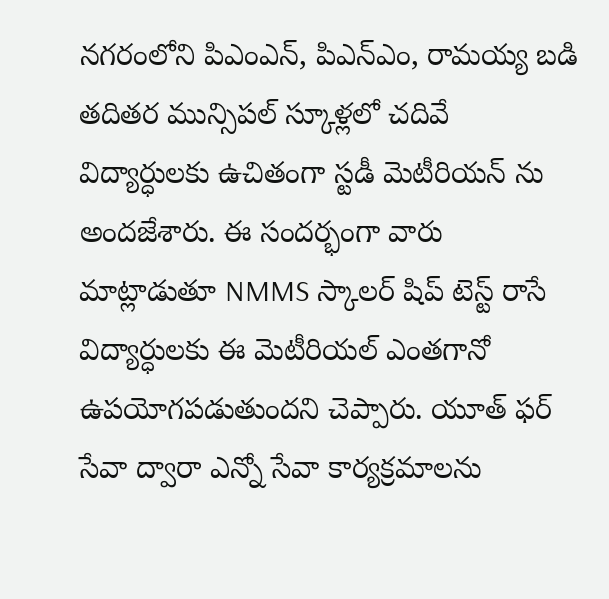నగరంలోని పిఎంఎన్, పిఎన్ఎం, రామయ్య బడి తదితర మున్సిపల్ స్కూళ్లలో చదివే విద్యార్ధులకు ఉచితంగా స్టడీ మెటీరియన్ ను అందజేశారు. ఈ సందర్భంగా వారు మాట్లాడుతూ NMMS స్కాలర్ షిప్ టెస్ట్ రాసే విద్యార్ధులకు ఈ మెటీరియల్ ఎంతగానో ఉపయోగపడుతుందని చెప్పారు. యూత్ ఫర్ సేవా ద్వారా ఎన్నో సేవా కార్యక్రమాలను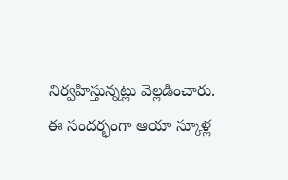నిర్వహిస్తున్నట్లు వెల్లడించారు. ఈ సందర్భంగా ఆయా స్కూళ్ల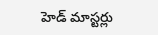హెడ్ మాస్టర్లు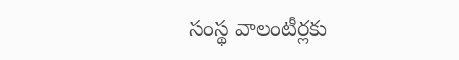సంస్థ వాలంటీర్లకు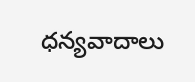ధన్యవాదాలు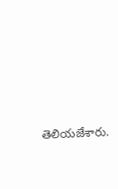తెలియజేశారు.